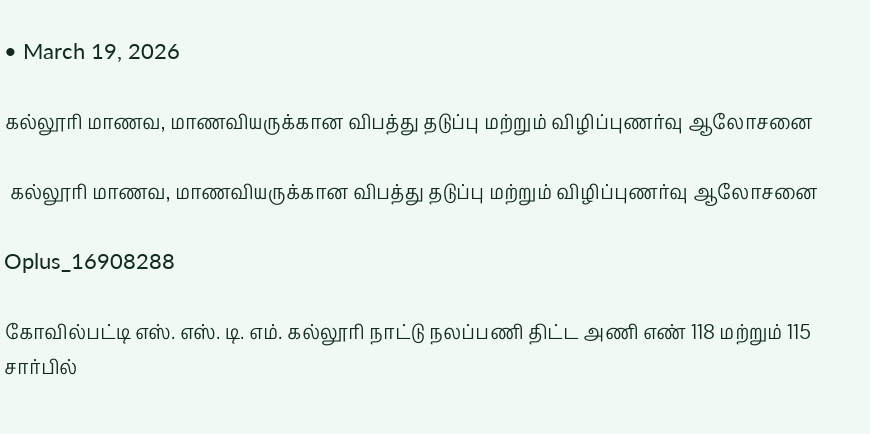• March 19, 2026

கல்லூரி மாணவ, மாணவியருக்கான விபத்து தடுப்பு மற்றும் விழிப்புணர்வு ஆலோசனை

 கல்லூரி மாணவ, மாணவியருக்கான விபத்து தடுப்பு மற்றும் விழிப்புணர்வு ஆலோசனை

Oplus_16908288

கோவில்பட்டி எஸ். எஸ். டி. எம். கல்லூரி நாட்டு நலப்பணி திட்ட அணி எண் 118 மற்றும் 115  சார்பில்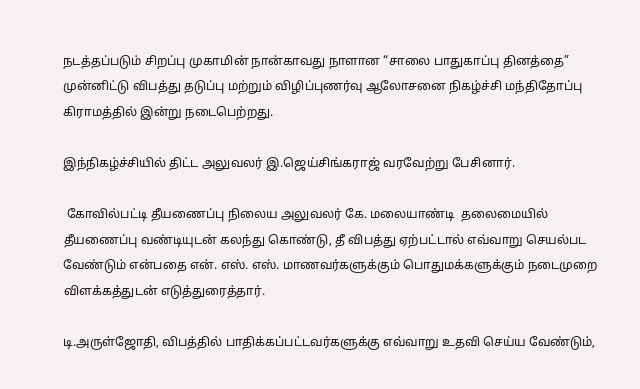நடத்தப்படும் சிறப்பு முகாமின் நான்காவது நாளான “சாலை பாதுகாப்பு தினத்தை” முன்னிட்டு விபத்து தடுப்பு மற்றும் விழிப்புணர்வு ஆலோசனை நிகழ்ச்சி மந்திதோப்பு கிராமத்தில் இன்று நடைபெற்றது.

இந்நிகழ்ச்சியில் திட்ட அலுவலர் இ.ஜெய்சிங்கராஜ் வரவேற்று பேசினார்.

 கோவில்பட்டி தீயணைப்பு நிலைய அலுவலர் கே. மலையாண்டி  தலைமையில் தீயணைப்பு வண்டியுடன் கலந்து கொண்டு, தீ விபத்து ஏற்பட்டால் எவ்வாறு செயல்பட வேண்டும் என்பதை என். எஸ். எஸ். மாணவர்களுக்கும் பொதுமக்களுக்கும் நடைமுறை விளக்கத்துடன் எடுத்துரைத்தார்.

டி.அருள்ஜோதி, விபத்தில் பாதிக்கப்பட்டவர்களுக்கு எவ்வாறு உதவி செய்ய வேண்டும்,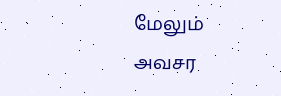மேலும் அவசர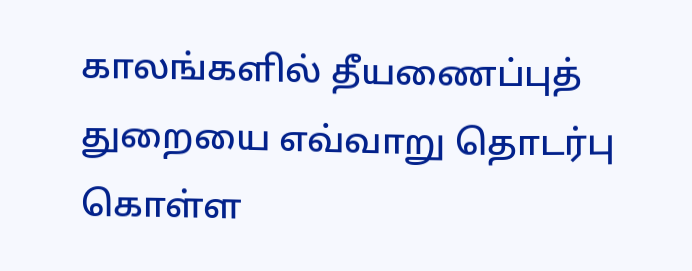காலங்களில் தீயணைப்புத் துறையை எவ்வாறு தொடர்பு கொள்ள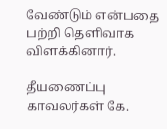வேண்டும் என்பதை பற்றி தெளிவாக விளக்கினார்.

தீயணைப்பு காவலர்கள் கே.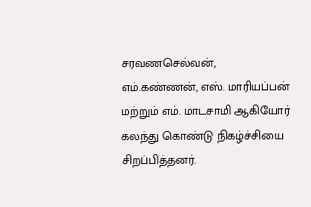சரவணசெல்வன், எம்.கண்ணன், எஸ். மாரியப்பன் மற்றும் எம். மாடசாமி ஆகியோர் கலந்து கொண்டு நிகழ்ச்சியை சிறப்பித்தனர்.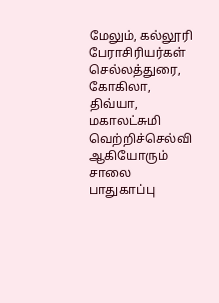மேலும், கல்லூரி பேராசிரியர்கள் செல்லத்துரை, கோகிலா,  திவ்யா,  மகாலட்சுமி வெற்றிச்செல்வி ஆகியோரும் சாலை பாதுகாப்பு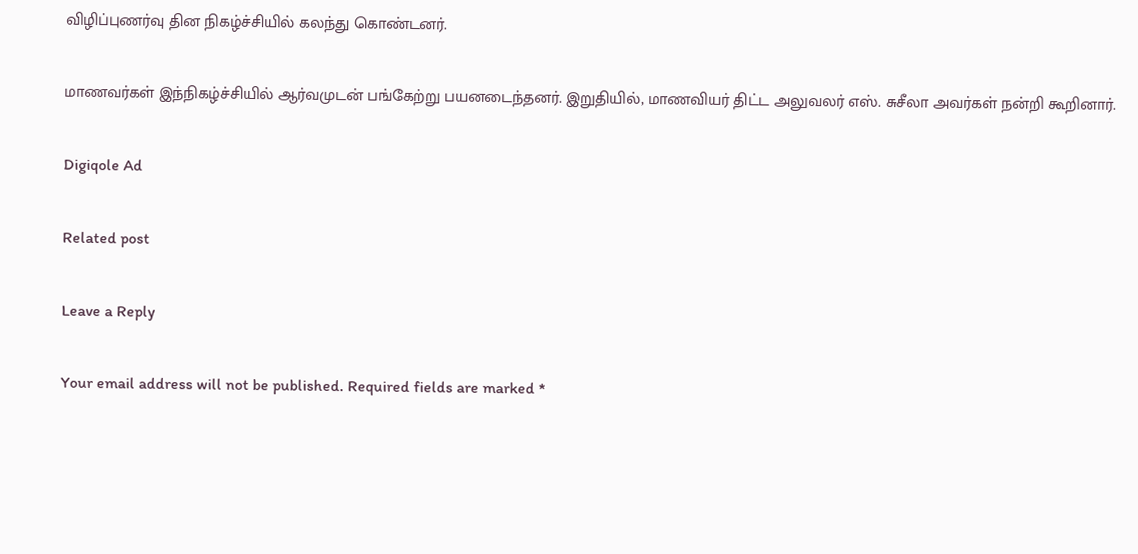விழிப்புணர்வு தின நிகழ்ச்சியில் கலந்து கொண்டனர்.

மாணவர்கள் இந்நிகழ்ச்சியில் ஆர்வமுடன் பங்கேற்று பயனடைந்தனர். இறுதியில், மாணவியர் திட்ட அலுவலர் எஸ். சுசீலா அவர்கள் நன்றி கூறினார்.

Digiqole Ad

Related post

Leave a Reply

Your email address will not be published. Required fields are marked *